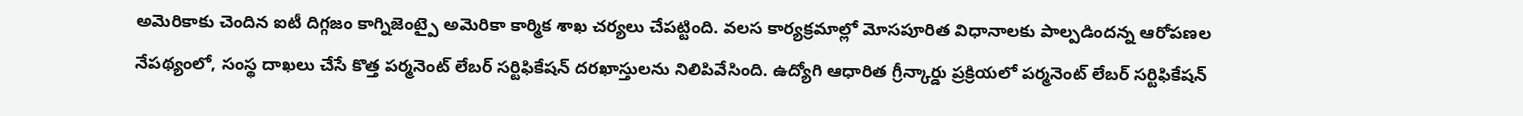అమెరికాకు చెందిన ఐటీ దిగ్గజం కాగ్నిజెంట్పై అమెరికా కార్మిక శాఖ చర్యలు చేపట్టింది. వలస కార్యక్రమాల్లో మోసపూరిత విధానాలకు పాల్పడిందన్న ఆరోపణల నేపథ్యంలో, సంస్థ దాఖలు చేసే కొత్త పర్మనెంట్ లేబర్ సర్టిఫికేషన్ దరఖాస్తులను నిలిపివేసింది. ఉద్యోగి ఆధారిత గ్రీన్కార్డు ప్రక్రియలో పర్మనెంట్ లేబర్ సర్టిఫికేషన్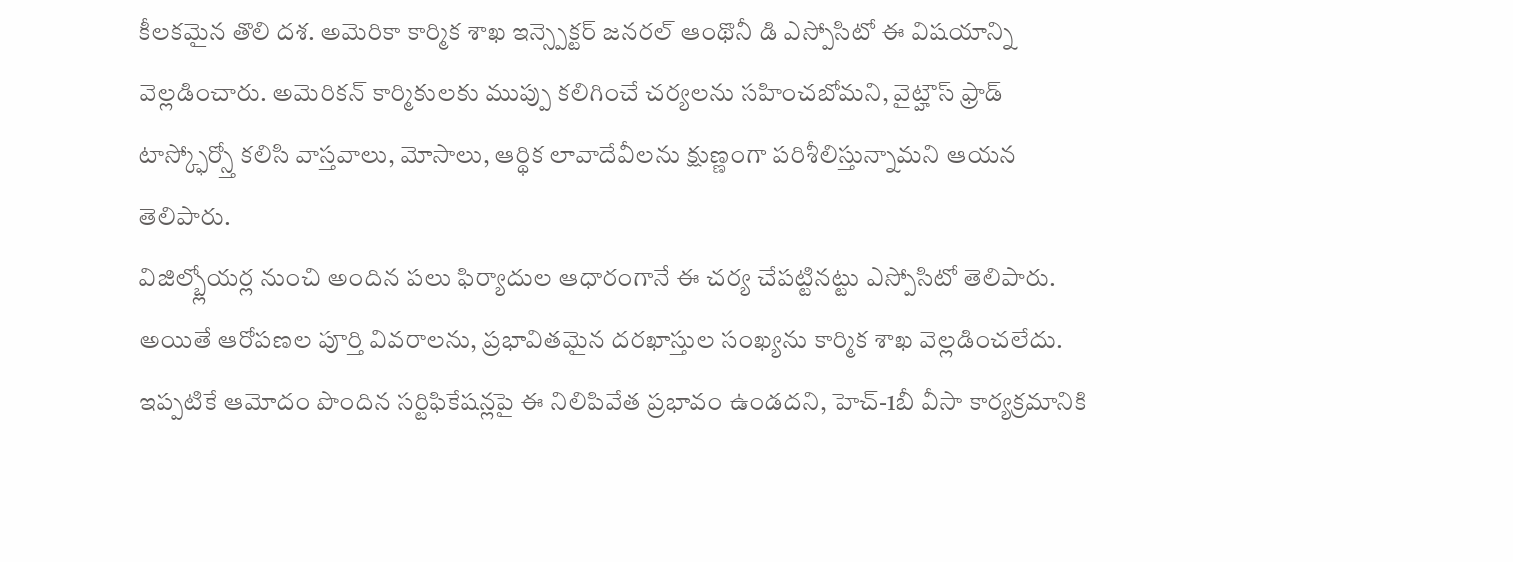కీలకమైన తొలి దశ. అమెరికా కార్మిక శాఖ ఇన్స్పెక్టర్ జనరల్ ఆంథొనీ డి ఎస్పోసిటో ఈ విషయాన్ని వెల్లడించారు. అమెరికన్ కార్మికులకు ముప్పు కలిగించే చర్యలను సహించబోమని, వైట్హౌస్ ఫ్రాడ్ టాస్క్ఫోర్స్తో కలిసి వాస్తవాలు, మోసాలు, ఆర్థిక లావాదేవీలను క్షుణ్ణంగా పరిశీలిస్తున్నామని ఆయన తెలిపారు.
విజిల్బ్లోయర్ల నుంచి అందిన పలు ఫిర్యాదుల ఆధారంగానే ఈ చర్య చేపట్టినట్టు ఎస్పోసిటో తెలిపారు. అయితే ఆరోపణల పూర్తి వివరాలను, ప్రభావితమైన దరఖాస్తుల సంఖ్యను కార్మిక శాఖ వెల్లడించలేదు. ఇప్పటికే ఆమోదం పొందిన సర్టిఫికేషన్లపై ఈ నిలిపివేత ప్రభావం ఉండదని, హెచ్-1బీ వీసా కార్యక్రమానికి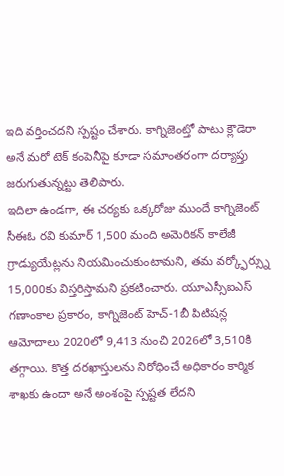ఇది వర్తించదని స్పష్టం చేశారు. కాగ్నిజెంట్తో పాటు క్లౌడెరా అనే మరో టెక్ కంపెనీపై కూడా సమాంతరంగా దర్యాప్తు జరుగుతున్నట్టు తెలిపారు.
ఇదిలా ఉండగా, ఈ చర్యకు ఒక్కరోజు ముందే కాగ్నిజెంట్ సీఈఓ రవి కుమార్ 1,500 మంది అమెరికన్ కాలేజీ గ్రాడ్యుయేట్లను నియమించుకుంటామని, తమ వర్క్ఫోర్స్ను 15,000కు విస్తరిస్తామని ప్రకటించారు. యూఎస్సీఐఎస్ గణాంకాల ప్రకారం, కాగ్నిజెంట్ హెచ్-1బీ పిటిషన్ల ఆమోదాలు 2020లో 9,413 నుంచి 2026లో 3,510కి తగ్గాయి. కొత్త దరఖాస్తులను నిరోధించే అధికారం కార్మిక శాఖకు ఉందా అనే అంశంపై స్పష్టత లేదని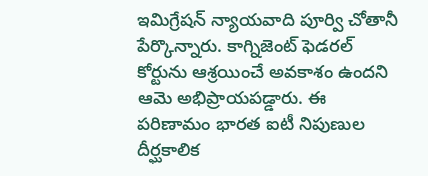ఇమిగ్రేషన్ న్యాయవాది పూర్వి చోతానీ పేర్కొన్నారు. కాగ్నిజెంట్ ఫెడరల్ కోర్టును ఆశ్రయించే అవకాశం ఉందని ఆమె అభిప్రాయపడ్డారు. ఈ పరిణామం భారత ఐటీ నిపుణుల దీర్ఘకాలిక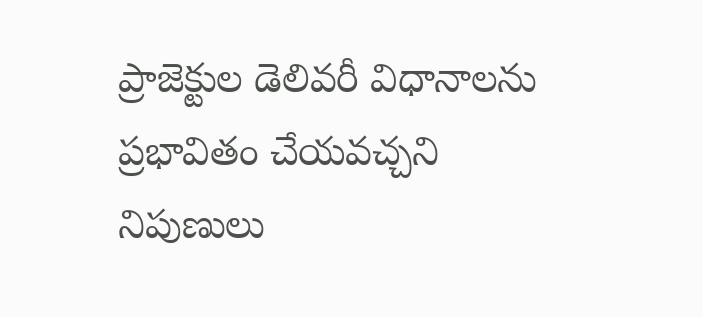ప్రాజెక్టుల డెలివరీ విధానాలను ప్రభావితం చేయవచ్చని నిపుణులు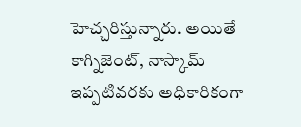హెచ్చరిస్తున్నారు. అయితే కాగ్నిజెంట్, నాస్కామ్ ఇప్పటివరకు అధికారికంగా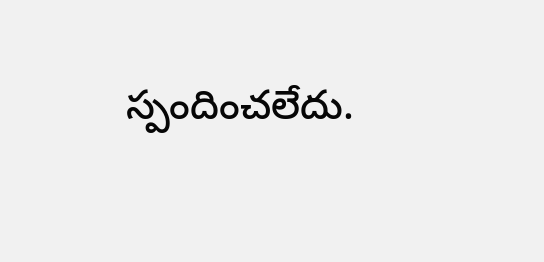స్పందించలేదు.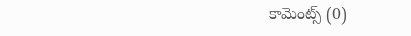కామెంట్స్ (0)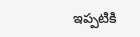ఇప్పటికి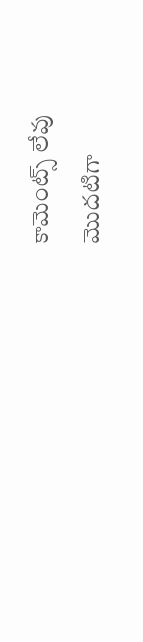కామెంట్స్ లేవు
మొదటిగా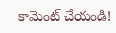కామెంట్ చేయండి!